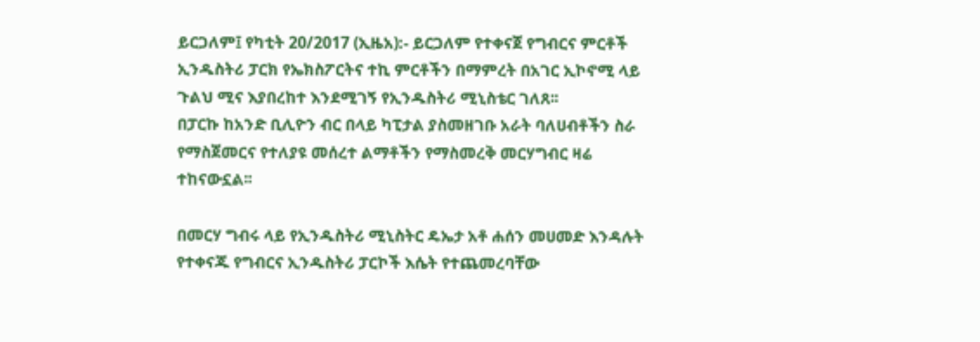ይርጋለም፤ የካቲት 20/2017 (ኢዜአ):- ይርጋለም የተቀናጀ የግብርና ምርቶች ኢንዱስትሪ ፓርክ የኤክስፖርትና ተኪ ምርቶችን በማምረት በአገር ኢኮኖሚ ላይ ጉልህ ሚና እያበረከተ እንደሚገኝ የኢንዱስትሪ ሚኒስቴር ገለጸ፡፡
በፓርኩ ከአንድ ቢሊዮን ብር በላይ ካፒታል ያስመዘገቡ አራት ባለሀብቶችን ስራ የማስጀመርና የተለያዩ መሰረተ ልማቶችን የማስመረቅ መርሃግብር ዛሬ ተከናውኗል፡፡

በመርሃ ግብሩ ላይ የኢንዱስትሪ ሚኒስትር ዴኤታ አቶ ሐሰን መሀመድ እንዳሉት የተቀናጁ የግብርና ኢንዱስትሪ ፓርኮች እሴት የተጨመረባቸው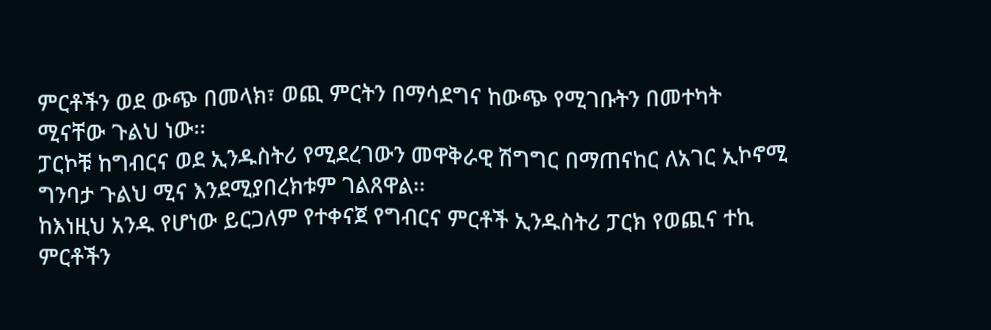ምርቶችን ወደ ውጭ በመላክ፣ ወጪ ምርትን በማሳደግና ከውጭ የሚገቡትን በመተካት ሚናቸው ጉልህ ነው፡፡
ፓርኮቹ ከግብርና ወደ ኢንዱስትሪ የሚደረገውን መዋቅራዊ ሽግግር በማጠናከር ለአገር ኢኮኖሚ ግንባታ ጉልህ ሚና እንደሚያበረክቱም ገልጸዋል፡፡
ከእነዚህ አንዱ የሆነው ይርጋለም የተቀናጀ የግብርና ምርቶች ኢንዱስትሪ ፓርክ የወጪና ተኪ ምርቶችን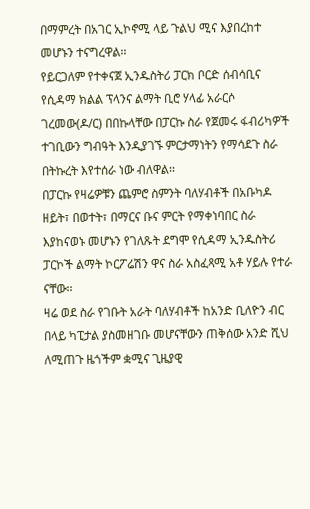በማምረት በአገር ኢኮኖሚ ላይ ጉልህ ሚና እያበረከተ መሆኑን ተናግረዋል፡፡
የይርጋለም የተቀናጀ ኢንዱስትሪ ፓርክ ቦርድ ሰብሳቢና የሲዳማ ክልል ፕላንና ልማት ቢሮ ሃላፊ አራርሶ ገረመው(ዶ/ር) በበኩላቸው በፓርኩ ስራ የጀመሩ ፋብሪካዎች ተገቢውን ግብዓት እንዲያገኙ ምርታማነትን የማሳደጉ ስራ በትኩረት እየተሰራ ነው ብለዋል፡፡
በፓርኩ የዛሬዎቹን ጨምሮ ስምንት ባለሃብቶች በአቡካዶ ዘይት፣ በወተት፣ በማርና ቡና ምርት የማቀነባበር ስራ እያከናወኑ መሆኑን የገለጹት ደግሞ የሲዳማ ኢንዱስትሪ ፓርኮች ልማት ኮርፖሬሽን ዋና ስራ አስፈጻሚ አቶ ሃይሉ የተራ ናቸው፡፡
ዛሬ ወደ ስራ የገቡት አራት ባለሃብቶች ከአንድ ቢለዮን ብር በላይ ካፒታል ያስመዘገቡ መሆናቸውን ጠቅሰው አንድ ሺህ ለሚጠጉ ዜጎችም ቋሚና ጊዜያዊ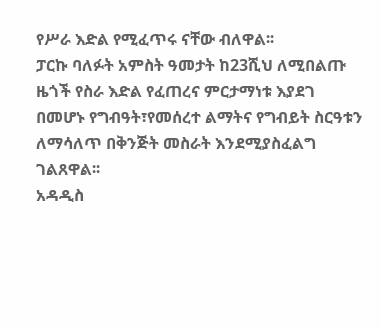የሥራ እድል የሚፈጥሩ ናቸው ብለዋል፡፡
ፓርኩ ባለፉት አምስት ዓመታት ከ23ሺህ ለሚበልጡ ዜጎች የስራ እድል የፈጠረና ምርታማነቱ እያደገ በመሆኑ የግብዓት፣የመሰረተ ልማትና የግብይት ስርዓቱን ለማሳለጥ በቅንጅት መስራት እንደሚያስፈልግ ገልጸዋል፡፡
አዳዲስ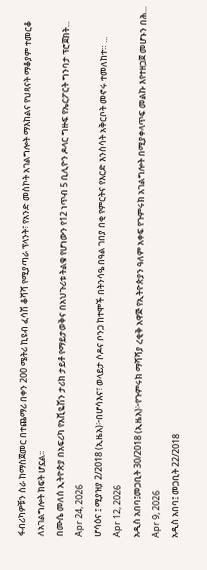ፋብሪካዎቹን ስራ ከማስጀመር በተጨማሪ በቀን 200 ሜትሪ ኪዩብ ፈሳሽ ቆሻሻ የሚያጣራ ፕላንት፣ የአንድ መስኮት አገልግሎት ማእከልና የህጻናት ማቆያም ተመርቆ ለአገልግሎት ክፍት ሆኗል፡፡
በሙሴ መለሰ ኢትዮጵያ በአፍሪካ የአቪዬሽን ታሪክ ታይቶ የማይታወቅና በአህጉሪቱ ትልቁ የሆነውን የ12 ነጥብ 5 ቢሊዮን ዶላር ግዙፍ የኤርፖርት ግንባታ ፕሮጀክት...
Apr 24, 2026
ሆሳዕና ፤ ሚያዝያ 2/2018 (ኢዜአ)፦በሆሳእና፣ ወላይታ ሶዶና ቦንጋ ከተሞች በትንሳዔ በዓል ገበያ በቂ የምርትና የእርድ እንስሳት አቅርቦት መኖሩ ተመለከተ። ...
Apr 12, 2026
አዲስ አበባ፤መጋቢት 30/2018 (ኢዜአ)፦የጉምሩክ ማሻሻያ ረቂቅ አዋጅ የኢትዮጵያን ዓለም አቀፍ የጉምሩክ አገልግሎት በሚያቀላጥፍ መልኩ እየተዘጋጀ መሆኑን በሕ...
Apr 9, 2026
አዲስ አበባ፤ መጋቢት 22/2018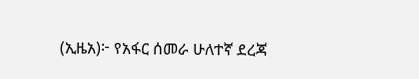(ኢዜአ)፦ የአፋር ሰመራ ሁለተኛ ደረጃ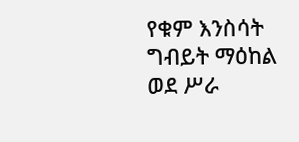የቁም እንስሳት ግብይት ማዕከል ወደ ሥራ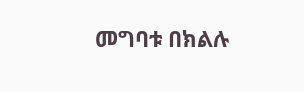መግባቱ በክልሉ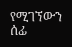የሚገኘውን ሰፊ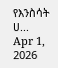የእንስሳት ሀ...
Apr 1, 2026